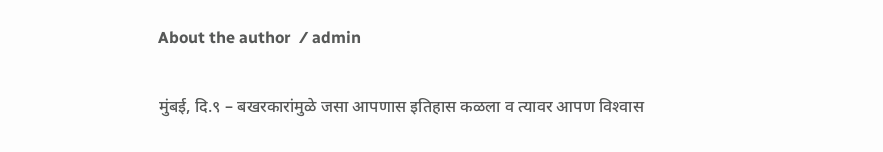About the author  ⁄ admin

मुंबई, दि.९ – बखरकारांमुळे जसा आपणास इतिहास कळला व त्यावर आपण विश्‍वास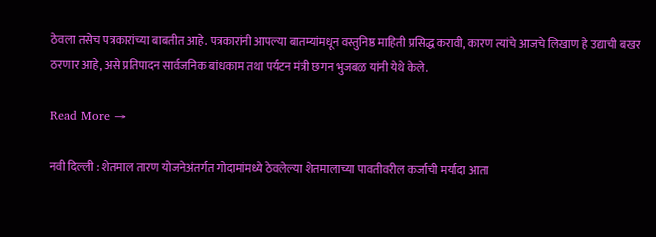ठेवला तसेच पत्रकारांच्या बाबतीत आहे. पत्रकारांनी आपल्या बातम्यांमधून वस्तुनिष्ठ माहिती प्रसिद्ध करावी, कारण त्यांचे आजचे लिखाण हे उद्याची बखर ठरणार आहे, असे प्रतिपादन सार्वजनिक बांधकाम तथा पर्यटन मंत्री छगन भुजबळ यांनी येथे केले.

Read More →

नवी दिल्ली : शेतमाल तारण योजनेअंतर्गत गोदामांमध्ये ठेवलेल्या शेतमालाच्या पावतीवरील कर्जाची मर्यादा आता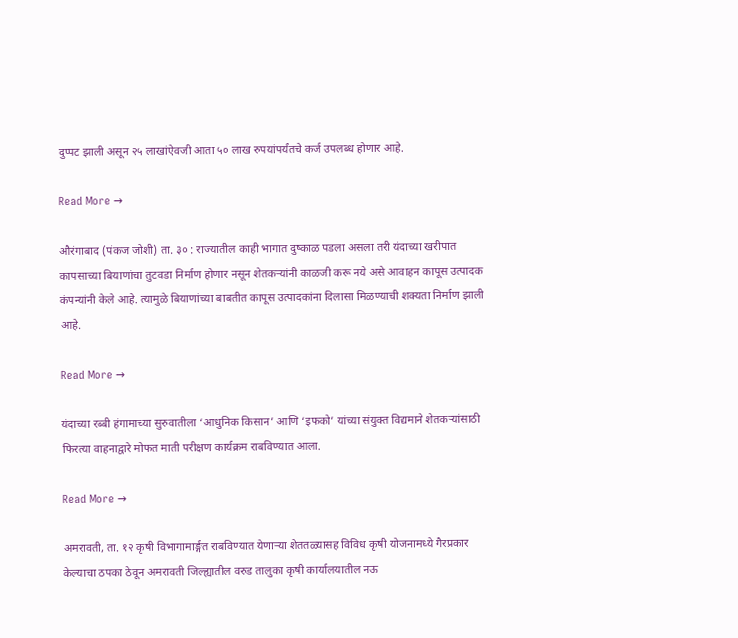दुप्पट झाली असून २५ लाखांऐवजी आता ५० लाख रुपयांपर्यंतचे कर्ज उपलब्ध होणार आहे.

Read More →

औरंगाबाद (पंकज जोशी) ता. ३० : राज्यातील काही भागात दुष्काळ पडला असला तरी यंदाच्या खरीपात कापसाच्या बियाणांचा तुटवडा निर्माण होणार नसून शेतकर्‍यांनी काळजी करू नये असे आवाहन कापूस उत्पादक कंपन्यांनी केले आहे. त्यामुळे बियाणांच्या बाबतीत कापूस उत्पादकांना दिलासा मिळण्याची शक्यता निर्माण झाली आहे.

Read More →

यंदाच्या रब्बी हंगामाच्या सुरुवातीला ‘आधुनिक किसान’ आणि ‘इफको’ यांच्या संयुक्त विद्यमाने शेतकर्‍यांसाठी फिरत्या वाहनाद्वारे मोफत माती परीक्षण कार्यक्रम राबविण्यात आला.

Read More →

अमरावती, ता. १२ कृषी विभागामार्ङ्गत राबविण्यात येणार्‍या शेततळ्यासह विविध कृषी योजनामध्ये गैरप्रकार केल्याचा ठपका ठेवून अमरावती जिल्ह्यातील वरुड तालुका कृषी कार्यालयातील नऊ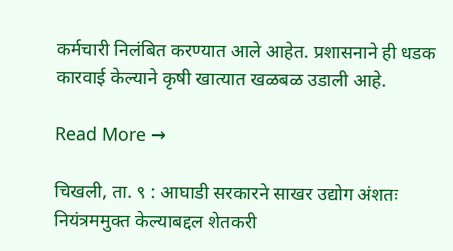कर्मचारी निलंबित करण्यात आले आहेत. प्रशासनाने ही धडक कारवाई केल्याने कृषी खात्यात खळबळ उडाली आहे.

Read More →

चिखली, ता. ९ : आघाडी सरकारने साखर उद्योग अंशतः नियंत्रममुक्त केल्याबद्दल शेतकरी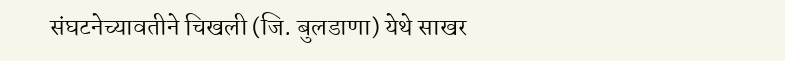संघटनेच्यावतीने चिखली (जि. बुलडाणा) येथे साखर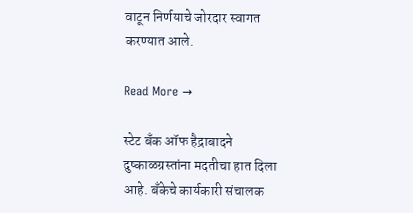वाटून निर्णयाचे जोरदार स्वागत करण्यात आले.

Read More →

स्टेट बँक ऑफ हैद्राबादने दुष्काळग्रस्तांना मदतीचा हात दिला आहे. बँकेचे कार्यकारी संचालक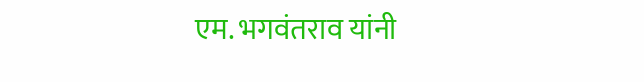एम. भगवंतराव यांनी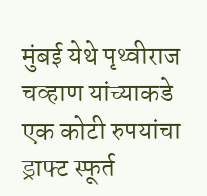मुंबई येथे पृथ्वीराज चव्हाण यांच्याकडे एक कोटी रुपयांचा ड्राफ्ट स्फूर्त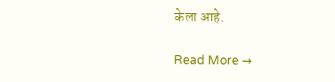केला आहे.

Read More →